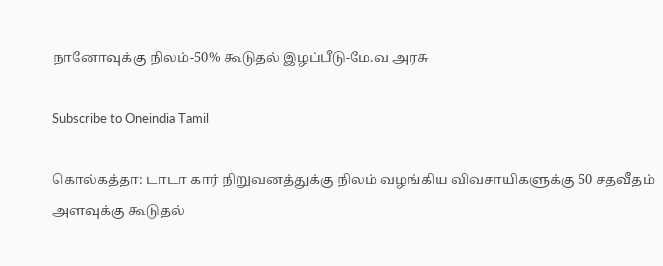நானோவுக்கு நிலம்-50% கூடுதல் இழப்பீடு-மே.வ அரசு

Subscribe to Oneindia Tamil

கொல்கத்தா: டாடா கார் நிறுவனத்துக்கு நிலம் வழங்கிய விவசாயிகளுக்கு 50 சதவீதம் அளவுக்கு கூடுதல்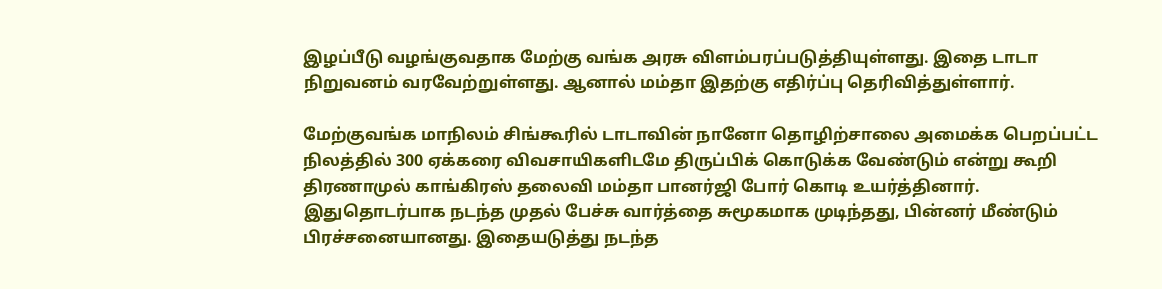இழப்பீடு வழங்குவதாக மேற்கு வங்க அரசு விளம்பரப்படுத்தியுள்ளது. இதை டாடா நிறுவனம் வரவேற்றுள்ளது. ஆனால் மம்தா இதற்கு எதிர்ப்பு தெரிவித்துள்ளார்.

மேற்குவங்க மாநிலம் சிங்கூரில் டாடாவின் நானோ தொழிற்சாலை அமைக்க பெறப்பட்ட நிலத்தில் 300 ஏக்கரை விவசாயிகளிடமே திருப்பிக் கொடுக்க வேண்டும் என்று கூறி திரணாமுல் காங்கிரஸ் தலைவி மம்தா பானர்ஜி போர் கொடி உயர்த்தினார். இதுதொடர்பாக நடந்த முதல் பேச்சு வார்த்தை சுமூகமாக முடிந்தது, பின்னர் மீண்டும் பிரச்சனையானது. இதையடுத்து நடந்த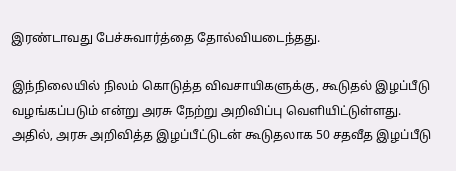இரண்டாவது பேச்சுவார்த்தை தோல்வியடைந்தது.

இந்நிலையில் நிலம் கொடுத்த விவசாயிகளுக்கு, கூடுதல் இழப்பீடு வழங்கப்படும் என்று அரசு நேற்று அறிவிப்பு வெளியிட்டுள்ளது. அதில், அரசு அறிவித்த இழப்பீட்டுடன் கூடுதலாக 50 சதவீத இழப்பீடு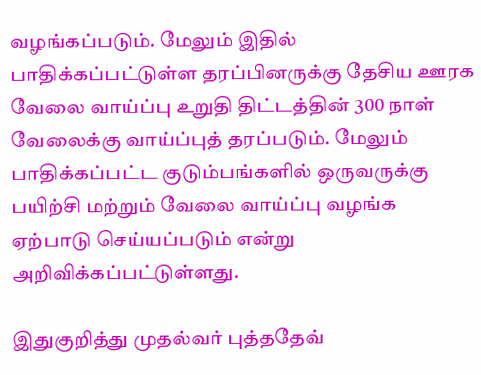வழங்கப்படும். மேலும் இதில் பாதிக்கப்பட்டுள்ள தரப்பினருக்கு தேசிய ஊரக வேலை வாய்ப்பு உறுதி திட்டத்தின் 300 நாள் வேலைக்கு வாய்ப்புத் தரப்படும். மேலும் பாதிக்கப்பட்ட குடும்பங்களில் ஒருவருக்கு பயிற்சி மற்றும் வேலை வாய்ப்பு வழங்க ஏற்பாடு செய்யப்படும் என்று அறிவிக்கப்பட்டுள்ளது.

இதுகுறித்து முதல்வர் புத்ததேவ்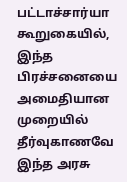பட்டாச்சார்யா கூறுகையில், இந்த பிரச்சனையை அமைதியான முறையில் தீர்வுகாணவே இந்த அரசு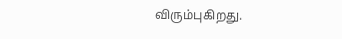விரும்புகிறது.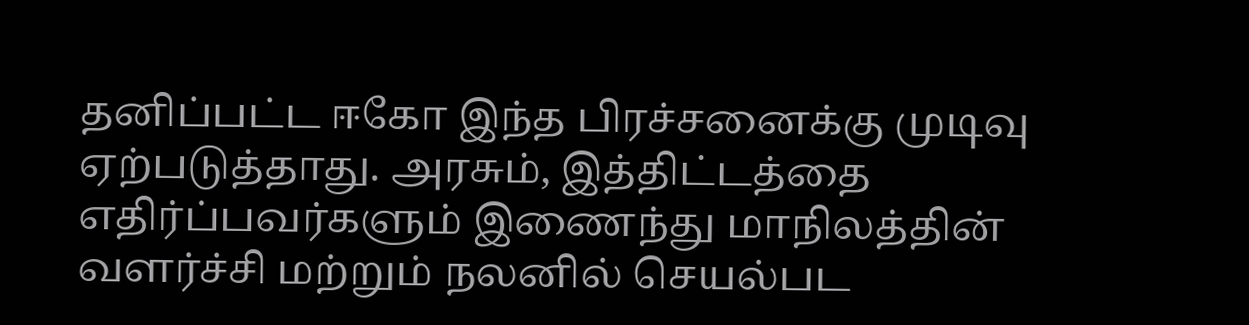தனிப்பட்ட ஈகோ இந்த பிரச்சனைக்கு முடிவு ஏற்படுத்தாது. அரசும், இத்திட்டத்தை எதிர்ப்பவர்களும் இணைந்து மாநிலத்தின் வளர்ச்சி மற்றும் நலனில் செயல்பட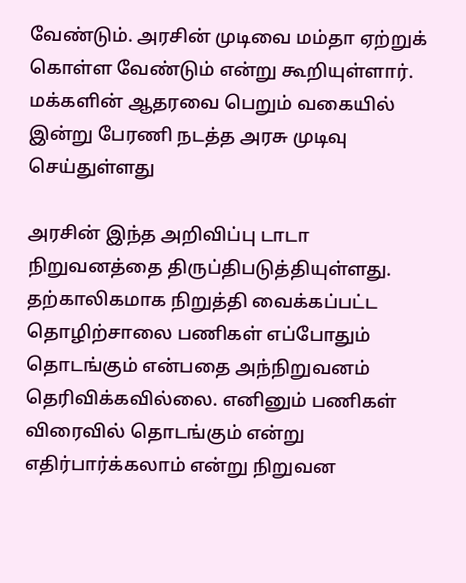வேண்டும். அரசின் முடிவை மம்தா ஏற்றுக் கொள்ள வேண்டும் என்று கூறியுள்ளார். மக்களின் ஆதரவை பெறும் வகையில் இன்று பேரணி நடத்த அரசு முடிவு செய்துள்ளது

அரசின் இந்த அறிவிப்பு டாடா நிறுவனத்தை திருப்திபடுத்தியுள்ளது. தற்காலிகமாக நிறுத்தி வைக்கப்பட்ட தொழிற்சாலை பணிகள் எப்போதும் தொடங்கும் என்பதை அந்நிறுவனம் தெரிவிக்கவில்லை. எனினும் பணிகள் விரைவில் தொடங்கும் என்று எதிர்பார்க்கலாம் என்று நிறுவன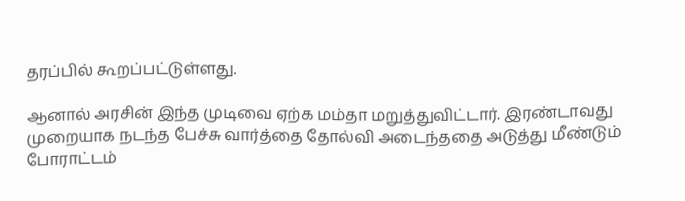தரப்பில் கூறப்பட்டுள்ளது.

ஆனால் அரசின் இந்த முடிவை ஏற்க மம்தா மறுத்துவிட்டார். இரண்டாவது முறையாக நடந்த பேச்சு வார்த்தை தோல்வி அடைந்ததை அடுத்து மீண்டும் போராட்டம்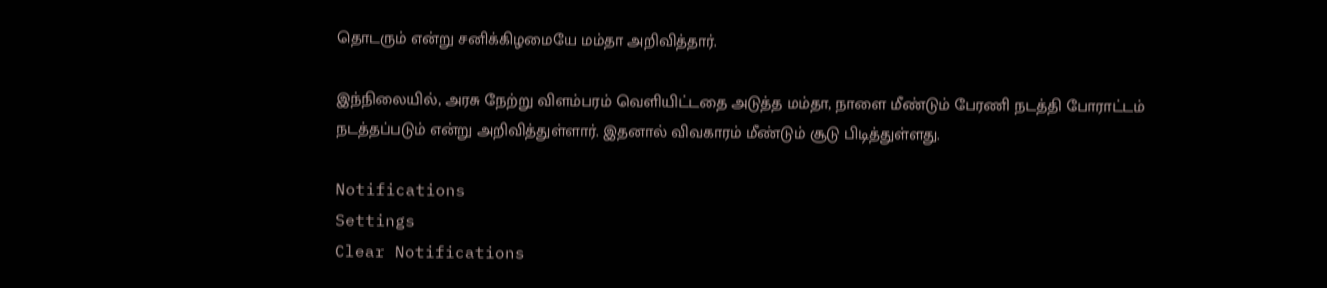தொடரும் என்று சனிக்கிழமையே மம்தா அறிவித்தார்.

இந்நிலையில், அரசு நேற்று விளம்பரம் வெளியிட்டதை அடுத்த மம்தா, நாளை மீண்டும் பேரணி நடத்தி போராட்டம் நடத்தப்படும் என்று அறிவித்துள்ளார். இதனால் விவகாரம் மீண்டும் சூடு பிடித்துள்ளது.

Notifications
Settings
Clear Notifications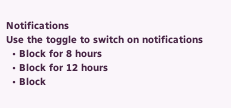Notifications
Use the toggle to switch on notifications
  • Block for 8 hours
  • Block for 12 hours
  • Block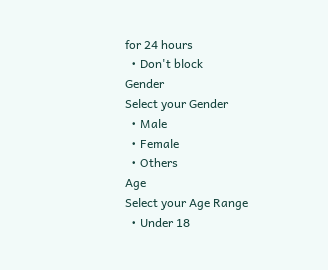for 24 hours
  • Don't block
Gender
Select your Gender
  • Male
  • Female
  • Others
Age
Select your Age Range
  • Under 18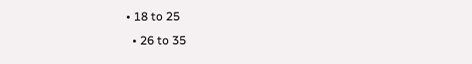• 18 to 25
  • 26 to 35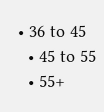• 36 to 45
  • 45 to 55
  • 55+